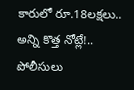కారులో రూ.18లక్షలు.. అన్ని కొత్త నోట్లే!.. పోలీసులు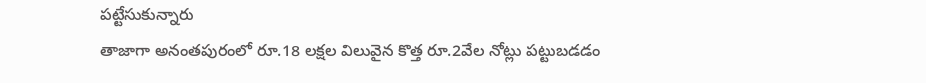పట్టేసుకున్నారు
తాజాగా అనంతపురంలో రూ.18 లక్షల విలువైన కొత్త రూ.2వేల నోట్లు పట్టుబడడం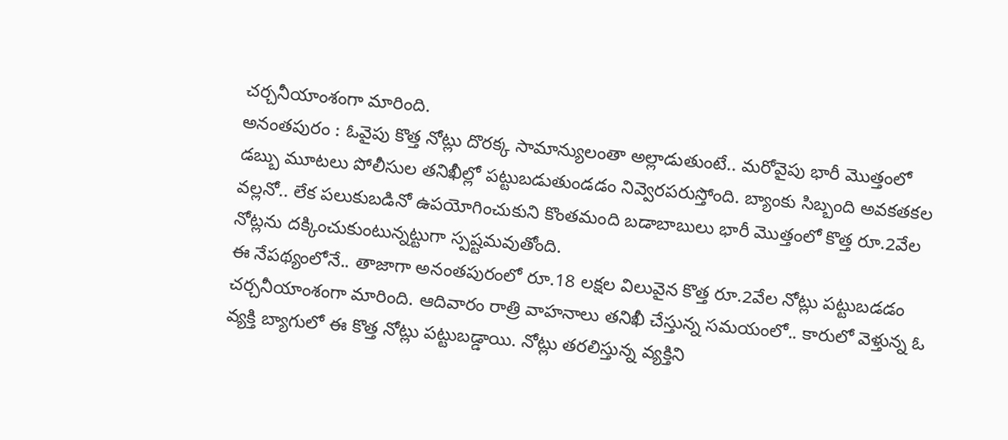చర్చనీయాంశంగా మారింది.
అనంతపురం : ఓవైపు కొత్త నోట్లు దొరక్క సామాన్యులంతా అల్లాడుతుంటే.. మరోవైపు భారీ మొత్తంలో డబ్బు మూటలు పోలీసుల తనిఖీల్లో పట్టుబడుతుండడం నివ్వెరపరుస్తోంది. బ్యాంకు సిబ్బంది అవకతకల వల్లనో.. లేక పలుకుబడినో ఉపయోగించుకుని కొంతమంది బడాబాబులు భారీ మొత్తంలో కొత్త రూ.2వేల నోట్లను దక్కించుకుంటున్నట్టుగా స్పష్టమవుతోంది.
ఈ నేపథ్యంలోనే.. తాజాగా అనంతపురంలో రూ.18 లక్షల విలువైన కొత్త రూ.2వేల నోట్లు పట్టుబడడం చర్చనీయాంశంగా మారింది. ఆదివారం రాత్రి వాహనాలు తనిఖీ చేస్తున్న సమయంలో.. కారులో వెళ్తున్న ఓ వ్యక్తి బ్యాగులో ఈ కొత్త నోట్లు పట్టుబడ్డాయి. నోట్లు తరలిస్తున్న వ్యక్తిని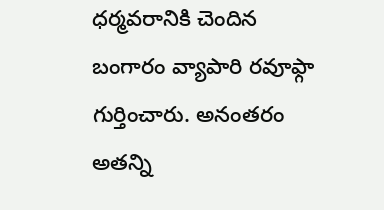ధర్మవరానికి చెందిన బంగారం వ్యాపారి రవూఫ్గా గుర్తించారు. అనంతరం అతన్ని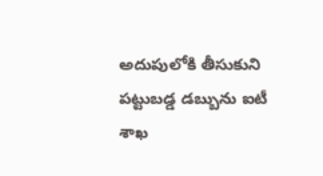అదుపులోకి తీసుకుని పట్టుబడ్డ డబ్బును ఐటీ శాఖ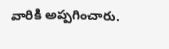వారికి అప్పగించారు.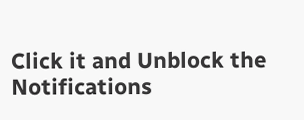Click it and Unblock the Notifications